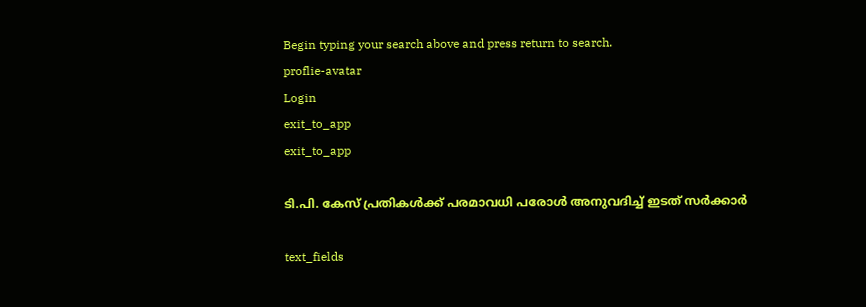Begin typing your search above and press return to search.
proflie-avatar
Login
exit_to_app
exit_to_app

ടി.പി. കേസ് പ്രതികൾക്ക് പരമാവധി പരോൾ അനുവദിച്ച് ഇടത് സർക്കാർ

text_fields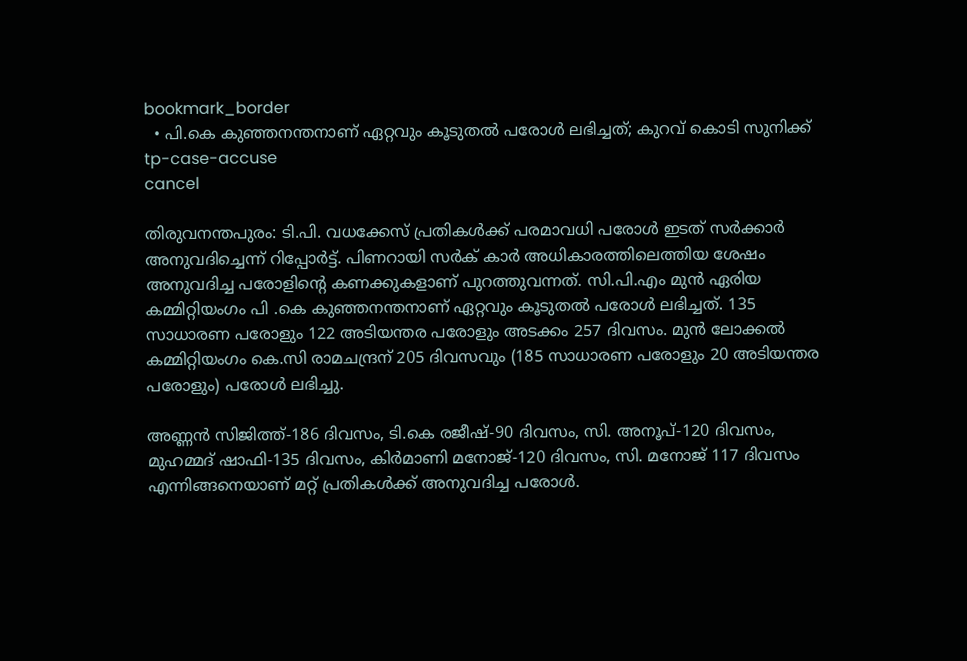bookmark_border
  • പി.കെ കുഞ്ഞനന്തനാണ് ഏറ്റവും കൂടുതൽ പരോൾ ലഭിച്ചത്; കുറവ് കൊടി സുനിക്ക്
tp-case-accuse
cancel

തിരുവനന്തപുരം: ടി.പി. വധക്കേസ് പ്രതികൾക്ക് പരമാവധി പരോൾ ഇടത് സർക്കാർ അനുവദിച്ചെന്ന് റിപ്പോർട്ട്. പിണറായി സർക് കാർ അധികാരത്തിലെത്തിയ ശേഷം അനുവദിച്ച പരോളിന്‍റെ കണക്കുകളാണ് പുറത്തുവന്നത്. സി.പി.എം മുൻ ഏരിയ കമ്മിറ്റിയംഗം പി .കെ കുഞ്ഞനന്തനാണ് ഏറ്റവും കൂടുതൽ പരോൾ ലഭിച്ചത്. 135 സാധാരണ പരോളും 122 അടിയന്തര പരോളും അടക്കം 257 ദിവസം. മുൻ ലോക്കൽ കമ്മിറ്റിയംഗം കെ.സി രാമചന്ദ്രന് 205 ദിവസവും (185 സാധാരണ പരോളും 20 അടിയന്തര പരോളും) പരോൾ ലഭിച്ചു.

അണ്ണൻ സിജിത്ത്-186 ദിവസം, ടി.കെ രജീഷ്-90 ദിവസം, സി. അനൂപ്-120 ദിവസം, മുഹമ്മദ് ഷാഫി-135 ദിവസം, കിർമാണി മനോജ്-120 ദിവസം, സി. മനോജ് 117 ദിവസം എന്നിങ്ങനെയാണ് മറ്റ് പ്രതികൾക്ക് അനുവദിച്ച പരോൾ.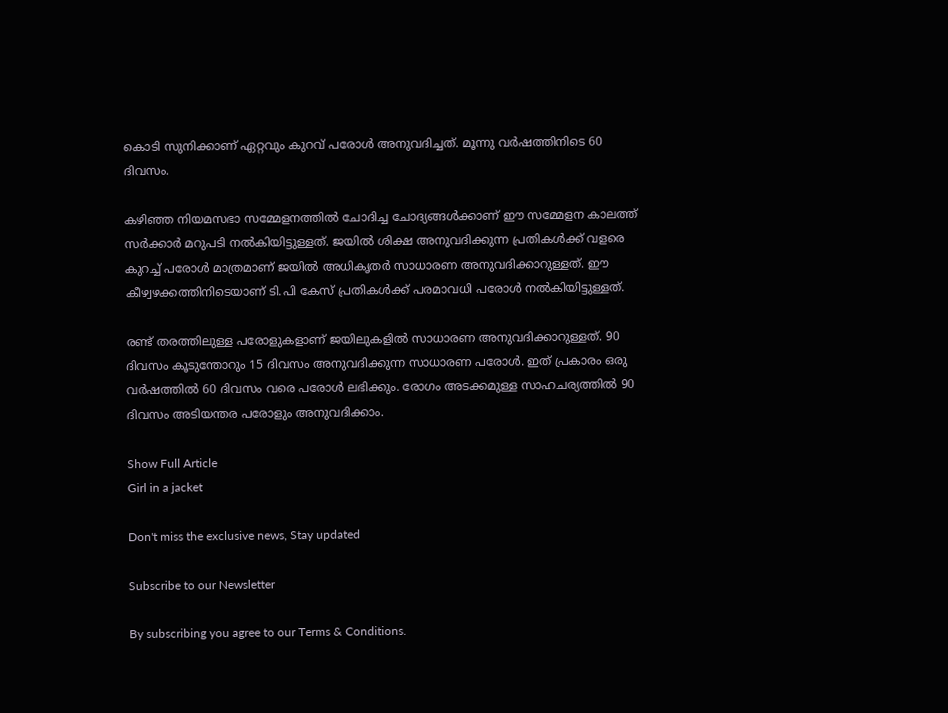കൊടി സുനിക്കാണ് ഏറ്റവും കുറവ് പരോൾ അനുവദിച്ചത്. മൂന്നു വർഷത്തിനിടെ 60 ദിവസം.

കഴിഞ്ഞ നിയമസഭാ സമ്മേളനത്തിൽ ചോദിച്ച ചോദ്യങ്ങൾക്കാണ് ഈ സമ്മേളന കാലത്ത് സർക്കാർ മറുപടി നൽകിയിട്ടുള്ളത്. ജയിൽ ശിക്ഷ അനുവദിക്കുന്ന പ്രതികൾക്ക് വളരെ കുറച്ച് പരോൾ മാത്രമാണ് ജയിൽ അധികൃതർ സാധാരണ അനുവദിക്കാറുള്ളത്. ഈ കീഴ്വഴക്കത്തിനിടെയാണ് ടി.പി കേസ് പ്രതികൾക്ക് പരമാവധി പരോൾ നൽകിയിട്ടുള്ളത്.

രണ്ട് തരത്തിലുള്ള പരോളുകളാണ് ജയിലുകളിൽ സാധാരണ അനുവദിക്കാറുള്ളത്. 90 ദിവസം കൂടുന്തോറും 15 ദിവസം അനുവദിക്കുന്ന സാധാരണ പരോൾ. ഇത് പ്രകാരം ഒരു വർഷത്തിൽ 60 ദിവസം വരെ പരോൾ ലഭിക്കും. രോഗം അടക്കമുള്ള സാഹചര്യത്തിൽ 90 ദിവസം അടിയന്തര പരോളും അനുവദിക്കാം.

Show Full Article
Girl in a jacket

Don't miss the exclusive news, Stay updated

Subscribe to our Newsletter

By subscribing you agree to our Terms & Conditions.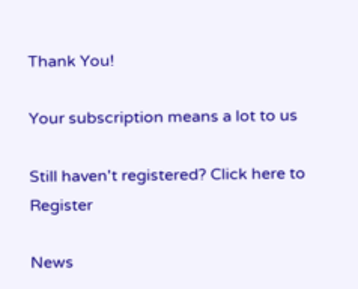Thank You!

Your subscription means a lot to us

Still haven't registered? Click here to Register

News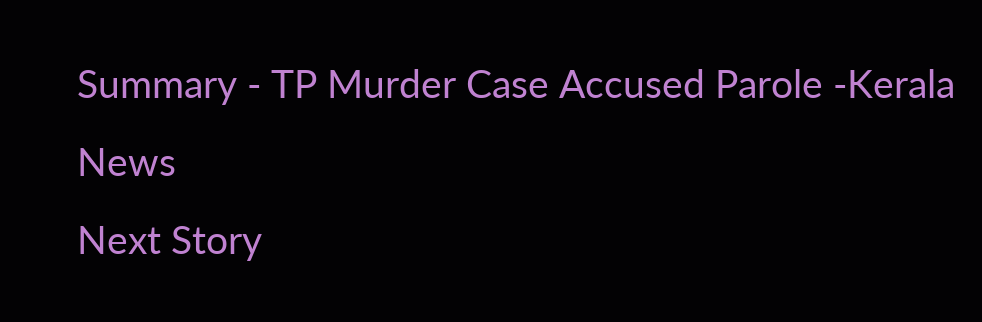Summary - TP Murder Case Accused Parole -Kerala News
Next Story